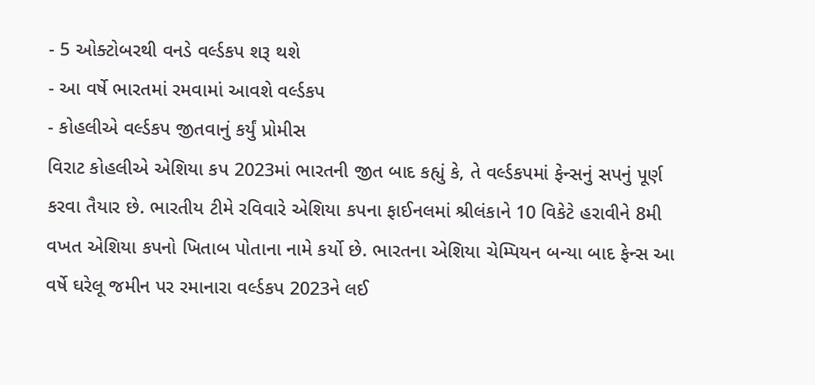- 5 ઓક્ટોબરથી વનડે વર્લ્ડકપ શરૂ થશે
- આ વર્ષે ભારતમાં રમવામાં આવશે વર્લ્ડકપ
- કોહલીએ વર્લ્ડકપ જીતવાનું કર્યું પ્રોમીસ
વિરાટ કોહલીએ એશિયા કપ 2023માં ભારતની જીત બાદ કહ્યું કે, તે વર્લ્ડકપમાં ફેન્સનું સપનું પૂર્ણ કરવા તૈયાર છે. ભારતીય ટીમે રવિવારે એશિયા કપના ફાઈનલમાં શ્રીલંકાને 10 વિકેટે હરાવીને 8મી વખત એશિયા કપનો ખિતાબ પોતાના નામે કર્યો છે. ભારતના એશિયા ચેમ્પિયન બન્યા બાદ ફેન્સ આ વર્ષે ઘરેલૂ જમીન પર રમાનારા વર્લ્ડકપ 2023ને લઈ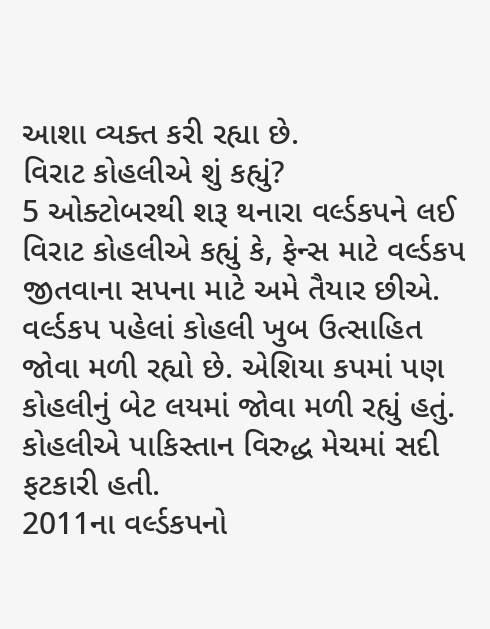આશા વ્યક્ત કરી રહ્યા છે.
વિરાટ કોહલીએ શું કહ્યું?
5 ઓક્ટોબરથી શરૂ થનારા વર્લ્ડકપને લઈ વિરાટ કોહલીએ કહ્યું કે, ફેન્સ માટે વર્લ્ડકપ જીતવાના સપના માટે અમે તૈયાર છીએ. વર્લ્ડકપ પહેલાં કોહલી ખુબ ઉત્સાહિત જોવા મળી રહ્યો છે. એશિયા કપમાં પણ કોહલીનું બેટ લયમાં જોવા મળી રહ્યું હતું. કોહલીએ પાકિસ્તાન વિરુદ્ધ મેચમાં સદી ફટકારી હતી.
2011ના વર્લ્ડકપનો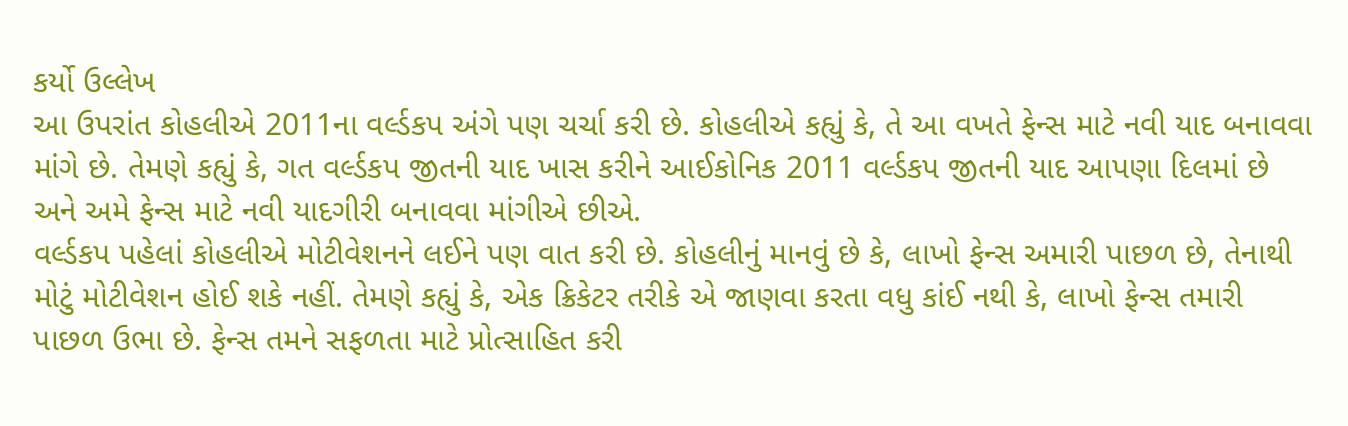કર્યો ઉલ્લેખ
આ ઉપરાંત કોહલીએ 2011ના વર્લ્ડકપ અંગે પણ ચર્ચા કરી છે. કોહલીએ કહ્યું કે, તે આ વખતે ફેન્સ માટે નવી યાદ બનાવવા માંગે છે. તેમણે કહ્યું કે, ગત વર્લ્ડકપ જીતની યાદ ખાસ કરીને આઈકોનિક 2011 વર્લ્ડકપ જીતની યાદ આપણા દિલમાં છે અને અમે ફેન્સ માટે નવી યાદગીરી બનાવવા માંગીએ છીએ.
વર્લ્ડકપ પહેલાં કોહલીએ મોટીવેશનને લઈને પણ વાત કરી છે. કોહલીનું માનવું છે કે, લાખો ફેન્સ અમારી પાછળ છે, તેનાથી મોટું મોટીવેશન હોઈ શકે નહીં. તેમણે કહ્યું કે, એક ક્રિકેટર તરીકે એ જાણવા કરતા વધુ કાંઈ નથી કે, લાખો ફેન્સ તમારી પાછળ ઉભા છે. ફેન્સ તમને સફળતા માટે પ્રોત્સાહિત કરી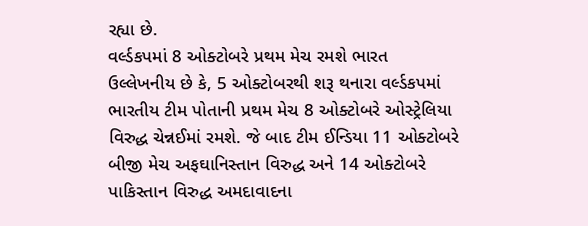રહ્યા છે.
વર્લ્ડકપમાં 8 ઓક્ટોબરે પ્રથમ મેચ રમશે ભારત
ઉલ્લેખનીય છે કે, 5 ઓક્ટોબરથી શરૂ થનારા વર્લ્ડકપમાં ભારતીય ટીમ પોતાની પ્રથમ મેચ 8 ઓક્ટોબરે ઓસ્ટ્રેલિયા વિરુદ્ધ ચેન્નઈમાં રમશે. જે બાદ ટીમ ઈન્ડિયા 11 ઓક્ટોબરે બીજી મેચ અફઘાનિસ્તાન વિરુદ્ધ અને 14 ઓક્ટોબરે પાકિસ્તાન વિરુદ્ધ અમદાવાદના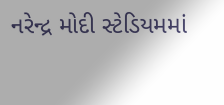નરેન્દ્ર મોદી સ્ટેડિયમમાં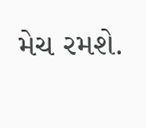મેચ રમશે.